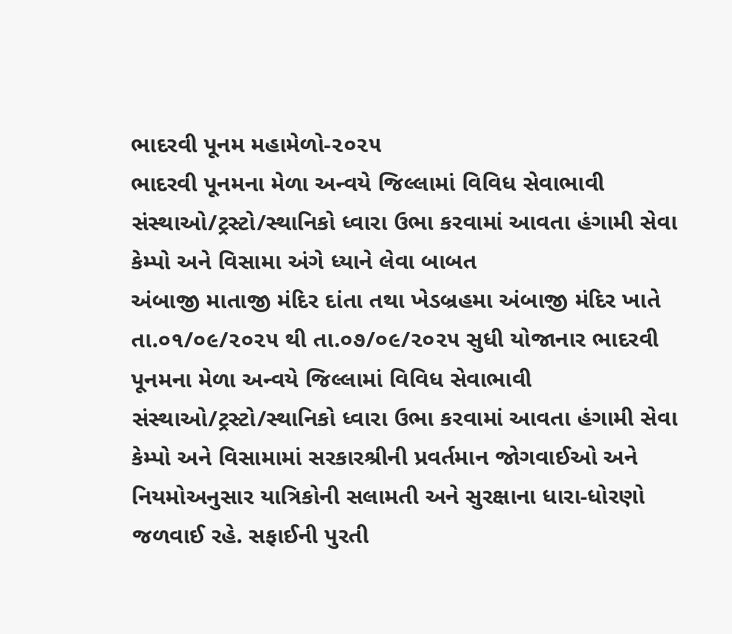ભાદરવી પૂનમ મહામેળો-૨૦૨૫
ભાદરવી પૂનમના મેળા અન્વયે જિલ્લામાં વિવિધ સેવાભાવી સંસ્થાઓ/ટ્રસ્ટો/સ્થાનિકો ધ્વારા ઉભા કરવામાં આવતા હંગામી સેવા કેમ્પો અને વિસામા અંગે ધ્યાને લેવા બાબત
અંબાજી માતાજી મંદિર દાંતા તથા ખેડબ્રહમા અંબાજી મંદિર ખાતે તા.૦૧/૦૯/૨૦૨૫ થી તા.૦૭/૦૯/૨૦૨૫ સુધી યોજાનાર ભાદરવી પૂનમના મેળા અન્વયે જિલ્લામાં વિવિધ સેવાભાવી સંસ્થાઓ/ટ્રસ્ટો/સ્થાનિકો ધ્વારા ઉભા કરવામાં આવતા હંગામી સેવા કેમ્પો અને વિસામામાં સરકારશ્રીની પ્રવર્તમાન જોગવાઈઓ અને નિયમોઅનુસાર યાત્રિકોની સલામતી અને સુરક્ષાના ધારા-ધોરણો જળવાઈ રહે. સફાઈની પુરતી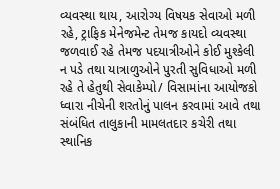વ્યવસ્થા થાય, આરોગ્ય વિષયક સેવાઓ મળી રહે, ટ્રાફિક મેનેજમેન્ટ તેમજ કાયદો વ્યવસ્થા જળવાઈ રહે તેમજ પદયાત્રીઓને કોઈ મુશ્કેલી ન પડે તથા યાત્રાળુઓને પુરતી સુવિધાઓ મળી રહે તે હેતુથી સેવાકેમ્પો/ વિસામાંના આયોજકો ધ્વારા નીચેની શરતોનું પાલન કરવામાં આવે તથા સંબંધિત તાલુકાની મામલતદાર કચેરી તથા સ્થાનિક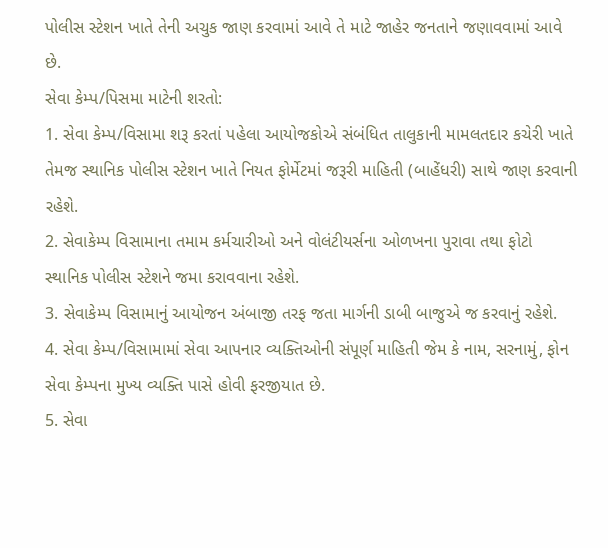પોલીસ સ્ટેશન ખાતે તેની અચુક જાણ કરવામાં આવે તે માટે જાહેર જનતાને જણાવવામાં આવે છે.
સેવા કેમ્પ/પિસમા માટેની શરતો:
1. સેવા કેમ્પ/વિસામા શરૂ કરતાં પહેલા આયોજકોએ સંબંધિત તાલુકાની મામલતદાર કચેરી ખાતે તેમજ સ્થાનિક પોલીસ સ્ટેશન ખાતે નિયત ફોર્મેટમાં જરૂરી માહિતી (બાહેંધરી) સાથે જાણ કરવાની રહેશે.
2. સેવાકેમ્પ વિસામાના તમામ કર્મચારીઓ અને વોલંટીયર્સના ઓળખના પુરાવા તથા ફોટો સ્થાનિક પોલીસ સ્ટેશને જમા કરાવવાના રહેશે.
3. સેવાકેમ્પ વિસામાનું આયોજન અંબાજી તરફ જતા માર્ગની ડાબી બાજુએ જ કરવાનું રહેશે.
4. સેવા કેમ્પ/વિસામામાં સેવા આપનાર વ્યક્તિઓની સંપૂર્ણ માહિતી જેમ કે નામ, સરનામું, ફોન સેવા કેમ્પના મુખ્ય વ્યક્તિ પાસે હોવી ફરજીયાત છે.
5. સેવા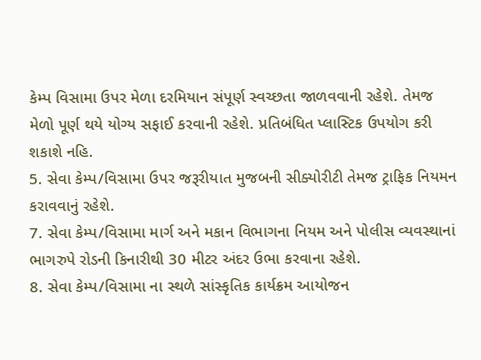કેમ્પ વિસામા ઉપર મેળા દરમિયાન સંપૂર્ણ સ્વચ્છતા જાળવવાની રહેશે. તેમજ મેળો પૂર્ણ થયે યોગ્ય સફાઈ કરવાની રહેશે. પ્રતિબંધિત પ્લાસ્ટિક ઉપયોગ કરી શકાશે નહિ.
5. સેવા કેમ્પ/વિસામા ઉપર જરૂરીયાત મુજબની સીક્યોરીટી તેમજ ટ્રાફિક નિયમન કરાવવાનું રહેશે.
7. સેવા કેમ્પ/વિસામા માર્ગ અને મકાન વિભાગના નિયમ અને પોલીસ વ્યવસ્થાનાં ભાગરુપે રોડની કિનારીથી 30 મીટર અંદર ઉભા કરવાના રહેશે.
8. સેવા કેમ્પ/વિસામા ના સ્થળે સાંસ્કૃતિક કાર્યક્રમ આયોજન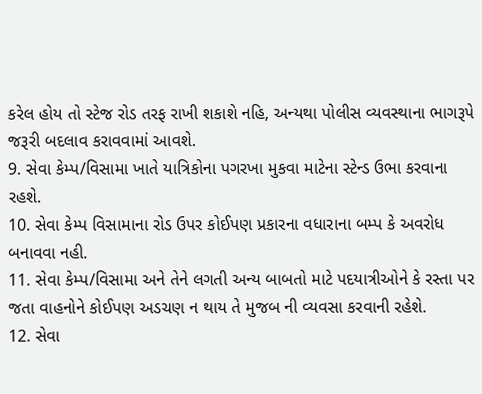કરેલ હોય તો સ્ટેજ રોડ તરફ રાખી શકાશે નહિ, અન્યથા પોલીસ વ્યવસ્થાના ભાગરૂપે જરૂરી બદલાવ કરાવવામાં આવશે.
9. સેવા કેમ્પ/વિસામા ખાતે યાત્રિકોના પગરખા મુકવા માટેના સ્ટેન્ડ ઉભા કરવાના રહશે.
10. સેવા કેમ્પ વિસામાના રોડ ઉપર કોઈપણ પ્રકારના વધારાના બમ્પ કે અવરોધ બનાવવા નહી.
11. સેવા કેમ્પ/વિસામા અને તેને લગતી અન્ય બાબતો માટે પદયાત્રીઓને કે રસ્તા પર જતા વાહનોને કોઈપણ અડચણ ન થાય તે મુજબ ની વ્યવસા કરવાની રહેશે.
12. સેવા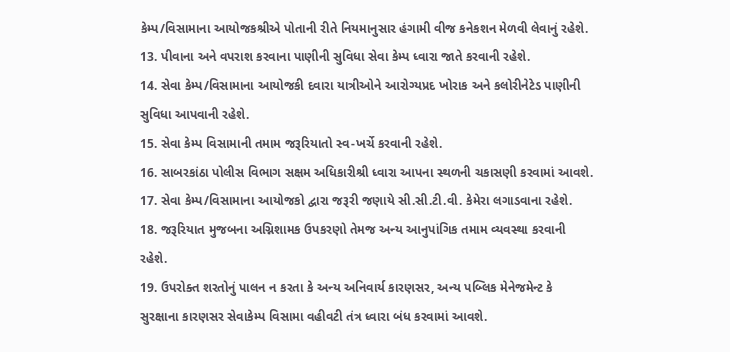કેમ્પ/વિસામાના આયોજકશ્રીએ પોતાની રીતે નિયમાનુસાર હંગામી વીજ કનેકશન મેળવી લેવાનું રહેશે.
13. પીવાના અને વપરાશ કરવાના પાણીની સુવિધા સેવા કેમ્પ ધ્વારા જાતે કરવાની રહેશે.
14. સેવા કેમ્પ/વિસામાના આયોજકી દવારા યાત્રીઓને આરોગ્યપ્રદ ખોરાક અને કલોરીનેટેડ પાણીની સુવિધા આપવાની રહેશે.
15. સેવા કેમ્પ વિસામાની તમામ જરૂરિયાતો સ્વ-ખર્ચે કરવાની રહેશે.
16. સાબરકાંઠા પોલીસ વિભાગ સક્ષમ અધિકારીશ્રી ધ્વારા આપના સ્થળની ચકાસણી કરવામાં આવશે.
17. સેવા કેમ્પ/વિસામાના આયોજકો દ્વારા જરૂરી જણાયે સી.સી.ટી.વી. કેમેરા લગાડવાના રહેશે.
18. જરૂરિયાત મુજબના અગ્નિશામક ઉપકરણો તેમજ અન્ય આનુપાંગિક તમામ વ્યવસ્થા કરવાની રહેશે.
19. ઉપરોક્ત શરતોનું પાલન ન કરતા કે અન્ય અનિવાર્ય કારણસર, અન્ય પબ્લિક મેનેજમેન્ટ કે સુરક્ષાના કારણસર સેવાકેમ્પ વિસામા વહીવટી તંત્ર ધ્વારા બંધ કરવામાં આવશે.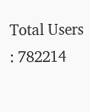Total Users : 782214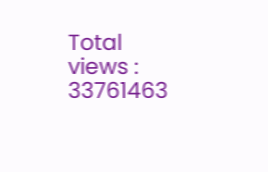Total views : 33761463